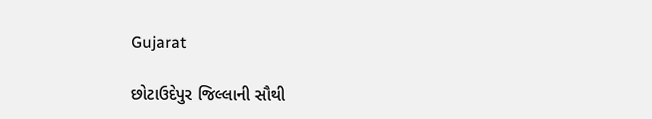Gujarat

છોટાઉદેપુર જિલ્લાની સૌથી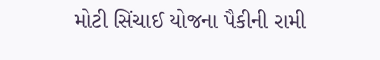મોટી સિંચાઈ યોજના પૈકીની રામી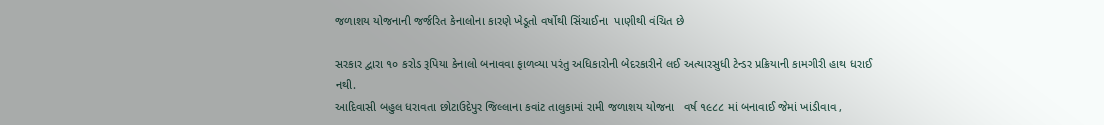જળાશય યોજનાની જર્જરિત કેનાલોના કારણે ખેડૂતો વર્ષોથી સિંચાઈના  પાણીથી વંચિત છે

સરકાર દ્વારા ૧૦ કરોડ રૂપિયા કેનાલો બનાવવા ફાળવ્યા પરંતુ અધિકારોની બેદરકારીને લઈ અત્યારસુધી ટેન્ડર પ્રક્રિયાની કામગીરી હાથ ધરાઈ નથી.
આદિવાસી બહુલ ધરાવતા છોટાઉદેપુર જિલ્લાના કવાંટ તાલુકામાં રામી જળાશય યોજના   વર્ષ ૧૯૮૮ માં બનાવાઈ જેમાં ખાંડીવાવ ,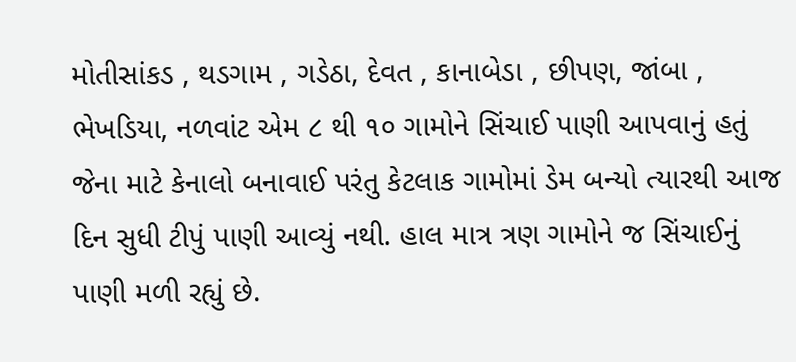મોતીસાંકડ , થડગામ , ગડેઠા, દેવત , કાનાબેડા , છીપણ, જાંબા , ભેખડિયા, નળવાંટ એમ ૮ થી ૧૦ ગામોને સિંચાઈ પાણી આપવાનું હતું જેના માટે કેનાલો બનાવાઈ પરંતુ કેટલાક ગામોમાં ડેમ બન્યો ત્યારથી આજ દિન સુધી ટીપું પાણી આવ્યું નથી. હાલ માત્ર ત્રણ ગામોને જ સિંચાઈનું પાણી મળી રહ્યું છે.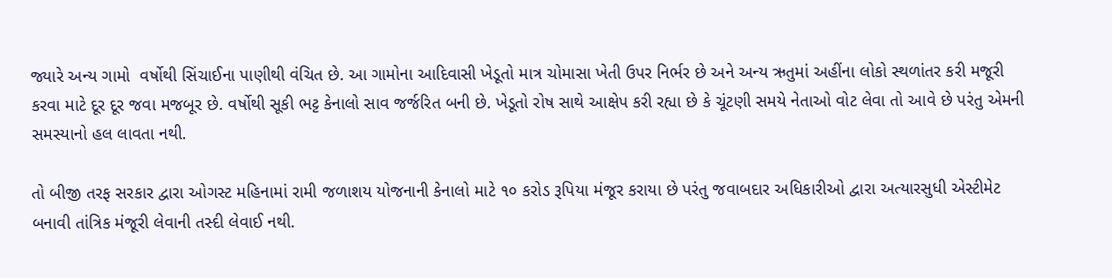જ્યારે અન્ય ગામો  વર્ષોથી સિંચાઈના પાણીથી વંચિત છે. આ ગામોના આદિવાસી ખેડૂતો માત્ર ચોમાસા ખેતી ઉપર નિર્ભર છે અને અન્ય ઋતુમાં અહીંના લોકો સ્થળાંતર કરી મજૂરી કરવા માટે દૂર દૂર જવા મજબૂર છે. વર્ષોથી સૂકી ભટ્ટ કેનાલો સાવ જર્જરિત બની છે. ખેડૂતો રોષ સાથે આક્ષેપ કરી રહ્યા છે કે ચૂંટણી સમયે નેતાઓ વોટ લેવા તો આવે છે પરંતુ એમની સમસ્યાનો હલ લાવતા નથી.

તો બીજી તરફ સરકાર દ્વારા ઓગસ્ટ મહિનામાં રામી જળાશય યોજનાની કેનાલો માટે ૧૦ કરોડ રૂપિયા મંજૂર કરાયા છે પરંતુ જવાબદાર અધિકારીઓ દ્વારા અત્યારસુધી એસ્ટીમેટ બનાવી તાંત્રિક મંજૂરી લેવાની તસ્દી લેવાઈ નથી.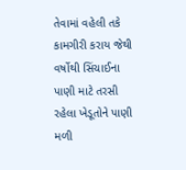તેવામાં વહેલી તકે કામગીરી કરાય જેથી વર્ષોથી સિંચાઈના પાણી માટે તરસી રહેલા ખેડૂતોને પાણી મળી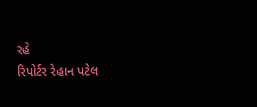રહે
રિપોર્ટર રેહાન પટેલ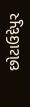છોટાઉદેપુર